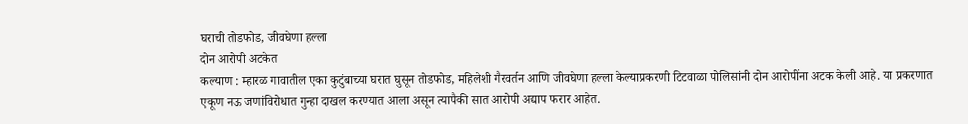घराची तोडफोड, जीवघेणा हल्ला
दोन आरोपी अटकेत
कल्याण : म्हारळ गावातील एका कुटुंबाच्या घरात घुसून तोडफोड, महिलेशी गैरवर्तन आणि जीवघेणा हल्ला केल्याप्रकरणी टिटवाळा पोलिसांनी दोन आरोपींना अटक केली आहे. या प्रकरणात एकूण नऊ जणांविरोधात गुन्हा दाखल करण्यात आला असून त्यापैकी सात आरोपी अद्याप फरार आहेत.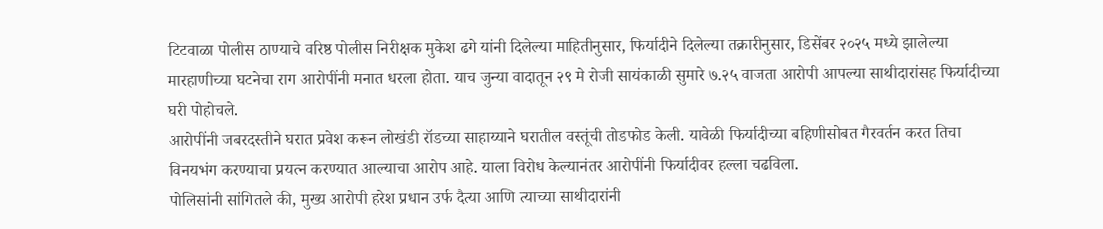टिटवाळा पोलीस ठाण्याचे वरिष्ठ पोलीस निरीक्षक मुकेश ढगे यांनी दिलेल्या माहितीनुसार, फिर्यादीने दिलेल्या तक्रारीनुसार, डिसेंबर २०२५ मध्ये झालेल्या मारहाणीच्या घटनेचा राग आरोपींनी मनात धरला होता. याच जुन्या वादातून २९ मे रोजी सायंकाळी सुमारे ७.२५ वाजता आरोपी आपल्या साथीदारांसह फिर्यादीच्या घरी पोहोचले.
आरोपींनी जबरदस्तीने घरात प्रवेश करून लोखंडी रॉडच्या साहाय्याने घरातील वस्तूंची तोडफोड केली. यावेळी फिर्यादीच्या बहिणीसोबत गैरवर्तन करत तिचा विनयभंग करण्याचा प्रयत्न करण्यात आल्याचा आरोप आहे. याला विरोध केल्यानंतर आरोपींनी फिर्यादीवर हल्ला चढविला.
पोलिसांनी सांगितले की, मुख्य आरोपी हरेश प्रधान उर्फ दैत्या आणि त्याच्या साथीदारांनी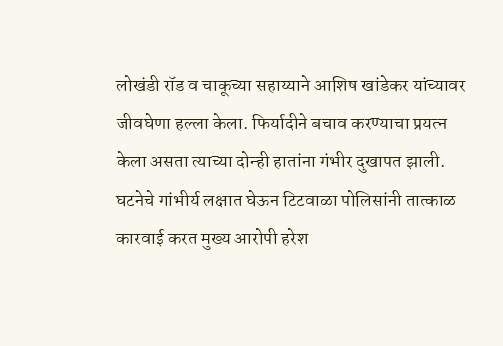लोखंडी रॉड व चाकूच्या सहाय्याने आशिष खांडेकर यांच्यावर जीवघेणा हल्ला केला. फिर्यादीने बचाव करण्याचा प्रयत्न केला असता त्याच्या दोन्ही हातांना गंभीर दुखापत झाली.
घटनेचे गांभीर्य लक्षात घेऊन टिटवाळा पोलिसांनी तात्काळ कारवाई करत मुख्य आरोपी हरेश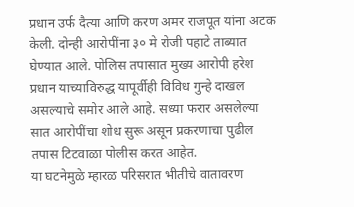प्रधान उर्फ दैत्या आणि करण अमर राजपूत यांना अटक केली. दोन्ही आरोपींना ३० मे रोजी पहाटे ताब्यात घेण्यात आले. पोलिस तपासात मुख्य आरोपी हरेश प्रधान याच्याविरुद्ध यापूर्वीही विविध गुन्हे दाखल असल्याचे समोर आले आहे. सध्या फरार असलेल्या सात आरोपींचा शोध सुरू असून प्रकरणाचा पुढील तपास टिटवाळा पोलीस करत आहेत.
या घटनेमुळे म्हारळ परिसरात भीतीचे वातावरण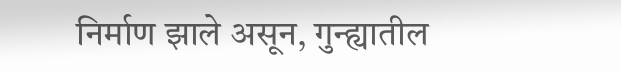निर्माण झाले असून, गुन्ह्यातील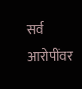सर्व आरोपींवर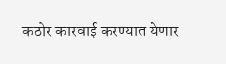कठोर कारवाई करण्यात येणार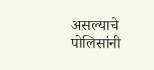असल्याचे पोलिसांनी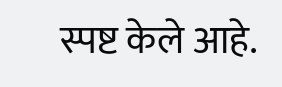स्पष्ट केले आहे.